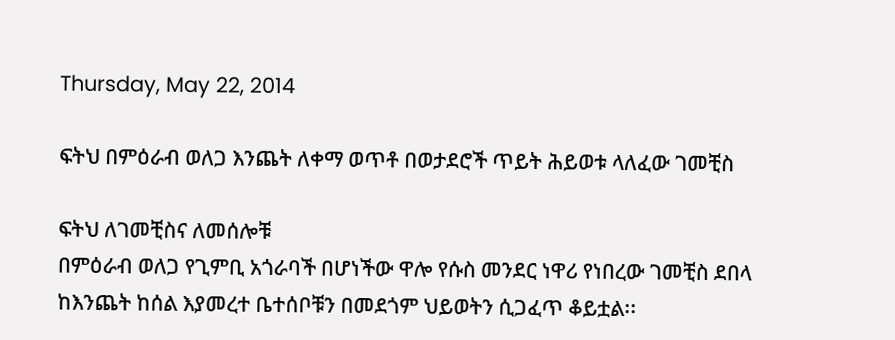Thursday, May 22, 2014

ፍትህ በምዕራብ ወለጋ እንጨት ለቀማ ወጥቶ በወታደሮች ጥይት ሕይወቱ ላለፈው ገመቺስ

ፍትህ ለገመቺስና ለመሰሎቹ
በምዕራብ ወለጋ የጊምቢ አጎራባች በሆነችው ዋሎ የሱስ መንደር ነዋሪ የነበረው ገመቺስ ደበላ ከእንጨት ከሰል እያመረተ ቤተሰቦቹን በመደጎም ህይወትን ሲጋፈጥ ቆይቷል፡፡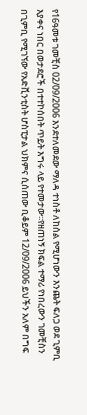የ16ዓመቱ ገመቺስ 02/09/2006 እንደተለመደው ማለዳ ተነስቶ ለከሰል የሚሆነውን እንጨት ፍለጋ ወደ ጊምቢ እያቀና ነበር በወታደሮች በተተኮሰበት ጥይት እግሩ ላይ የተመታው፡፡የዘጠነኝ ክፍል ተማሪ የነበረውን ገመቺስን በጊምቢ የሚገኘው የአድቪንቲስት ሆስፒታል ህክምና ሲሰጠው ቢቆይም 12/09/2006 ይህችን አለም በግፍ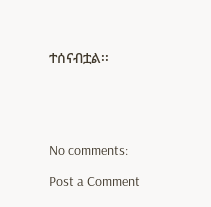ተሰናብቷል፡፡





No comments:

Post a Comment